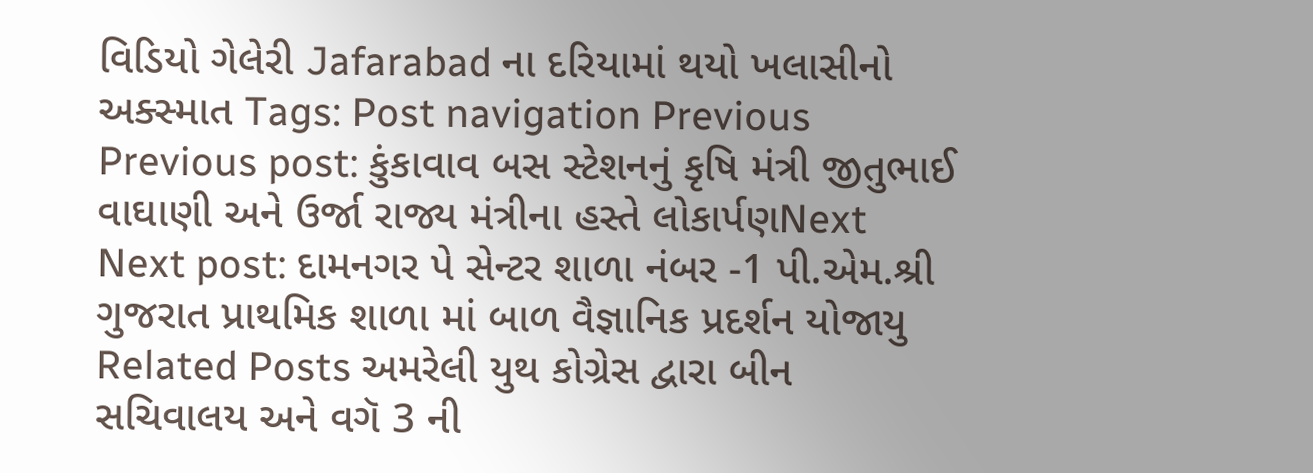વિડિયો ગેલેરી Jafarabad ના દરિયામાં થયો ખલાસીનો અક્સ્માત Tags: Post navigation Previous Previous post: કુંકાવાવ બસ સ્ટેશનનું કૃષિ મંત્રી જીતુભાઈ વાઘાણી અને ઉર્જા રાજ્ય મંત્રીના હસ્તે લોકાર્પણNext Next post: દામનગર પે સેન્ટર શાળા નંબર -1 પી.એમ.શ્રી ગુજરાત પ્રાથમિક શાળા માં બાળ વૈજ્ઞાનિક પ્રદર્શન યોજાયુ Related Posts અમરેલી યુથ કોગ્રેસ દ્વારા બીન સચિવાલય અને વગૅ 3 ની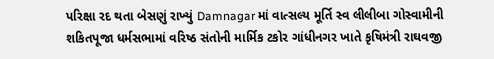પરિક્ષા રદ થતા બેસણું રાખ્યું Damnagar માં વાત્સલ્ય મૂર્તિ સ્વ લીલીબા ગોસ્વામીની શકિતપૂજા ધર્મસભામાં વરિષ્ઠ સંતોની માર્મિક ટકોર ગાંધીનગર ખાતે કૃષિમંત્રી રાઘવજી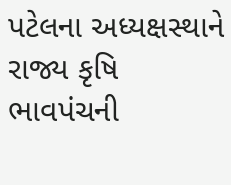પટેલના અધ્યક્ષસ્થાને રાજ્ય કૃષિ ભાવપંચની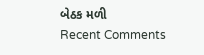બેઠક મળી
Recent Comments